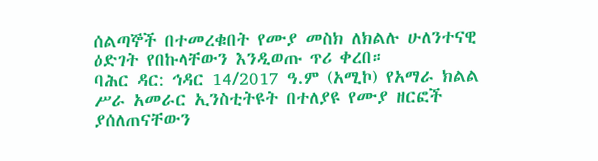ሰልጣኞች በተመረቁበት የሙያ መስክ ለክልሉ ሁለንተናዊ ዕድገት የበኩላቸውን እንዲወጡ ጥሪ ቀረበ።
ባሕር ዳር: ኅዳር 14/2017 ዓ.ም (አሚኮ) የአማራ ክልል ሥራ አመራር ኢንስቲትዩት በተለያዩ የሙያ ዘርፎች ያሰለጠናቸውን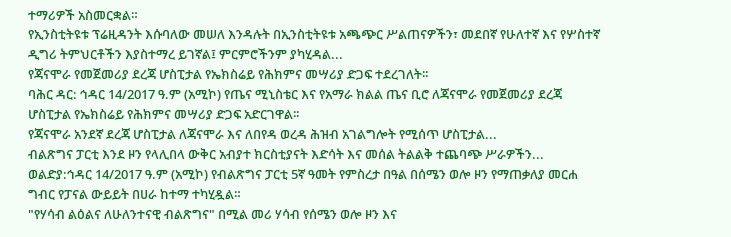ተማሪዎች አስመርቋል።
የኢንስቲትዩቱ ፕሬዚዳንት እሱባለው መሠለ እንዳሉት በኢንስቲትዩቱ አጫጭር ሥልጠናዎችን፣ መደበኛ የሁለተኛ እና የሦስተኛ ዲግሪ ትምህርቶችን እያስተማረ ይገኛል፤ ምርምሮችንም ያካሂዳል...
የጃናሞራ የመጀመሪያ ደረጃ ሆስፒታል የኤክስሬይ የሕክምና መሣሪያ ድጋፍ ተደረገለት፡፡
ባሕር ዳር: ኅዳር 14/2017 ዓ.ም (አሚኮ) የጤና ሚኒስቴር እና የአማራ ክልል ጤና ቢሮ ለጃናሞራ የመጀመሪያ ደረጃ ሆስፒታል የኤክስሬይ የሕክምና መሣሪያ ድጋፍ አድርገዋል፡፡
የጃናሞራ አንደኛ ደረጃ ሆስፒታል ለጃናሞራ እና ለበየዳ ወረዳ ሕዝብ አገልግሎት የሚሰጥ ሆስፒታል...
ብልጽግና ፓርቲ እንደ ዞን የላሊበላ ውቅር አብያተ ክርስቲያናት እድሳት እና መሰል ትልልቅ ተጨባጭ ሥራዎችን...
ወልድያ:ኅዳር 14/2017 ዓ.ም (አሚኮ) የብልጽግና ፓርቲ 5ኛ ዓመት የምስረታ በዓል በሰሜን ወሎ ዞን የማጠቃለያ መርሐ ግብር የፓናል ውይይት በሀራ ከተማ ተካሂዷል።
"የሃሳብ ልዕልና ለሁለንተናዊ ብልጽግና" በሚል መሪ ሃሳብ የሰሜን ወሎ ዞን እና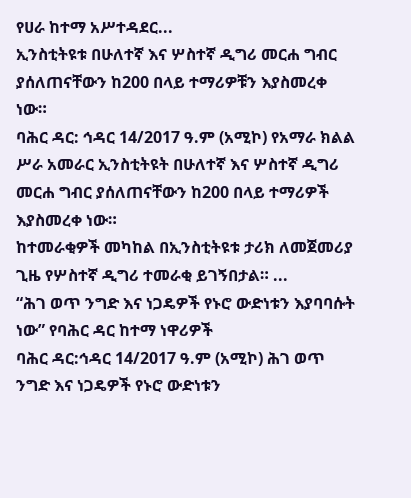የሀራ ከተማ አሥተዳደር...
ኢንስቲትዩቱ በሁለተኛ እና ሦስተኛ ዲግሪ መርሐ ግብር ያሰለጠናቸውን ከ200 በላይ ተማሪዎቹን እያስመረቀ ነው።
ባሕር ዳር: ኅዳር 14/2017 ዓ.ም (አሚኮ) የአማራ ክልል ሥራ አመራር ኢንስቲትዩት በሁለተኛ እና ሦስተኛ ዲግሪ መርሐ ግብር ያሰለጠናቸውን ከ200 በላይ ተማሪዎች እያስመረቀ ነው።
ከተመራቂዎች መካከል በኢንስቲትዩቱ ታሪክ ለመጀመሪያ ጊዜ የሦስተኛ ዲግሪ ተመራቂ ይገኝበታል። ...
“ሕገ ወጥ ንግድ እና ነጋዴዎች የኑሮ ውድነቱን እያባባሱት ነው” የባሕር ዳር ከተማ ነዋሪዎች
ባሕር ዳር:ኅዳር 14/2017 ዓ.ም (አሚኮ) ሕገ ወጥ ንግድ እና ነጋዴዎች የኑሮ ውድነቱን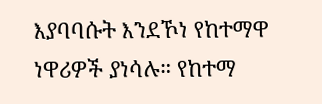እያባባሱት እንደኾነ የከተማዋ ነዋሪዎች ያነሳሉ። የከተማ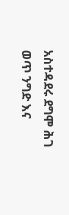አስተዳደሩ ደግሞ ሕገ ወጥ ንግድ እና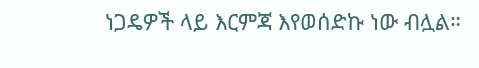ነጋዴዎች ላይ እርምጃ እየወሰድኩ ነው ብሏል።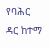የባሕር ዳር ከተማ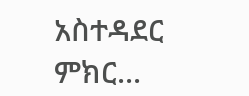አስተዳደር ምክር...